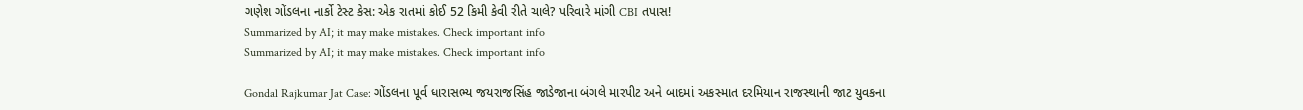ગણેશ ગોંડલના નાર્કો ટેસ્ટ કેસ: એક રાતમાં કોઈ 52 કિમી કેવી રીતે ચાલે? પરિવારે માંગી CBI તપાસ!
Summarized by AI; it may make mistakes. Check important info
Summarized by AI; it may make mistakes. Check important info

Gondal Rajkumar Jat Case: ગોંડલના પૂર્વ ધારાસભ્ય જયરાજસિંહ જાડેજાના બંગલે મારપીટ અને બાદમાં અકસ્માત દરમિયાન રાજસ્થાની જાટ યુવકના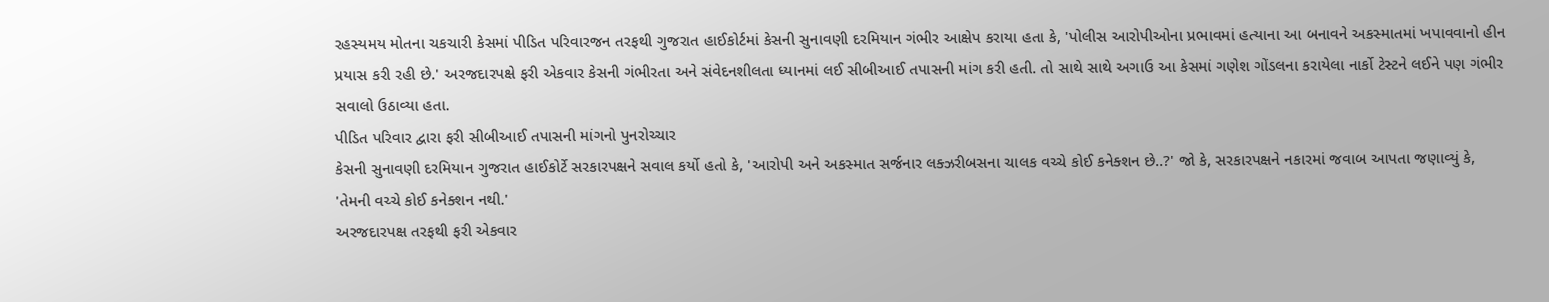રહસ્યમય મોતના ચકચારી કેસમાં પીડિત પરિવારજન તરફથી ગુજરાત હાઈકોર્ટમાં કેસની સુનાવણી દરમિયાન ગંભીર આક્ષેપ કરાયા હતા કે, 'પોલીસ આરોપીઓના પ્રભાવમાં હત્યાના આ બનાવને અકસ્માતમાં ખપાવવાનો હીન પ્રયાસ કરી રહી છે.' અરજદારપક્ષે ફરી એકવાર કેસની ગંભીરતા અને સંવેદનશીલતા ધ્યાનમાં લઈ સીબીઆઈ તપાસની માંગ કરી હતી. તો સાથે સાથે અગાઉ આ કેસમાં ગણેશ ગોંડલના કરાયેલા નાર્કો ટેસ્ટને લઈને પણ ગંભીર સવાલો ઉઠાવ્યા હતા.
પીડિત પરિવાર દ્વારા ફરી સીબીઆઈ તપાસની માંગનો પુનરોચ્ચાર
કેસની સુનાવણી દરમિયાન ગુજરાત હાઈકોર્ટે સરકારપક્ષને સવાલ કર્યો હતો કે, 'આરોપી અને અકસ્માત સર્જનાર લક્ઝરીબસના ચાલક વચ્ચે કોઈ કનેક્શન છે..?' જો કે, સરકારપક્ષને નકારમાં જવાબ આપતા જણાવ્યું કે, 'તેમની વચ્ચે કોઈ કનેક્શન નથી.'
અરજદારપક્ષ તરફથી ફરી એકવાર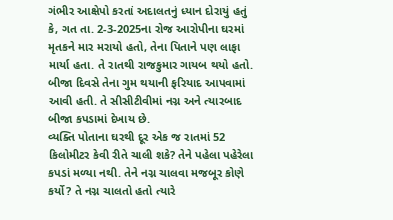ગંભીર આક્ષેપો કરતાં અદાલતનું ધ્યાન દોરાયું હતું કે, ગત તા. 2-3-2025ના રોજ આરોપીના ઘરમાં મૃતકને માર મરાયો હતો, તેના પિતાને પણ લાફા માર્યા હતા. તે રાતથી રાજકુમાર ગાયબ થયો હતો. બીજા દિવસે તેના ગુમ થયાની ફરિયાદ આપવામાં આવી હતી. તે સીસીટીવીમાં નગ્ન અને ત્યારબાદ બીજા કપડામાં દેખાય છે.
વ્યક્તિ પોતાના ઘરથી દૂર એક જ રાતમાં 52 કિલોમીટર કેવી રીતે ચાલી શકે? તેને પહેલા પહેરેલા કપડાં મળ્યા નથી. તેને નગ્ન ચાલવા મજબૂર કોણે કર્યો? તે નગ્ન ચાલતો હતો ત્યારે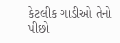કેટલીક ગાડીઓ તેનો પીછો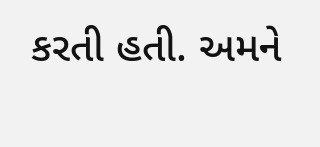કરતી હતી. અમને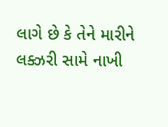લાગે છે કે તેને મારીને લક્ઝરી સામે નાખી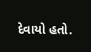દેવાયો હતો.